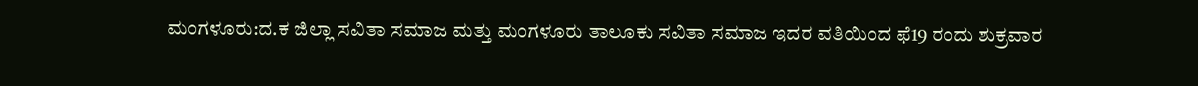ಮಂಗಳೂರು:ದ.ಕ ಜಿಲ್ಲಾ ಸವಿತಾ ಸಮಾಜ ಮತ್ತು ಮಂಗಳೂರು ತಾಲೂಕು ಸವಿತಾ ಸಮಾಜ ಇದರ ವತಿಯಿಂದ ಫೆ19 ರಂದು ಶುಕ್ರವಾರ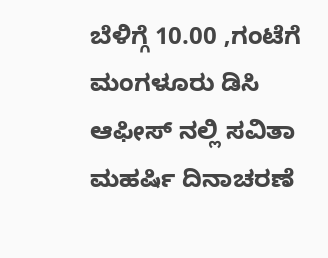ಬೆಳಿಗ್ಗೆ 10.00 ,ಗಂಟೆಗೆ ಮಂಗಳೂರು ಡಿಸಿ ಆಫೀಸ್ ನಲ್ಲಿ ಸವಿತಾ ಮಹರ್ಷಿ ದಿನಾಚರಣೆ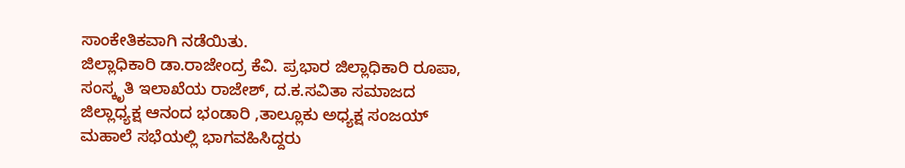ಸಾಂಕೇತಿಕವಾಗಿ ನಡೆಯಿತು.
ಜಿಲ್ಲಾಧಿಕಾರಿ ಡಾ.ರಾಜೇಂದ್ರ ಕೆವಿ. ಪ್ರಭಾರ ಜಿಲ್ಲಾಧಿಕಾರಿ ರೂಪಾ, ಸಂಸ್ಕೃತಿ ಇಲಾಖೆಯ ರಾಜೇಶ್, ದ.ಕ.ಸವಿತಾ ಸಮಾಜದ ಜಿಲ್ಲಾಧ್ಯಕ್ಷ ಆನಂದ ಭಂಡಾರಿ ,ತಾಲ್ಲೂಕು ಅಧ್ಯಕ್ಷ ಸಂಜಯ್ ಮಹಾಲೆ ಸಭೆಯಲ್ಲಿ ಭಾಗವಹಿಸಿದ್ದರು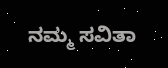ನಮ್ಮ ಸವಿತಾ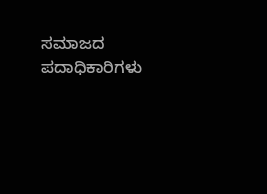ಸಮಾಜದ ಪದಾಧಿಕಾರಿಗಳು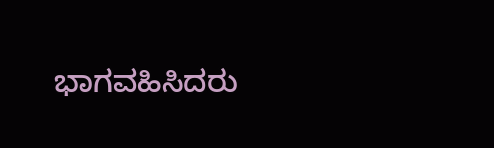ಭಾಗವಹಿಸಿದರು